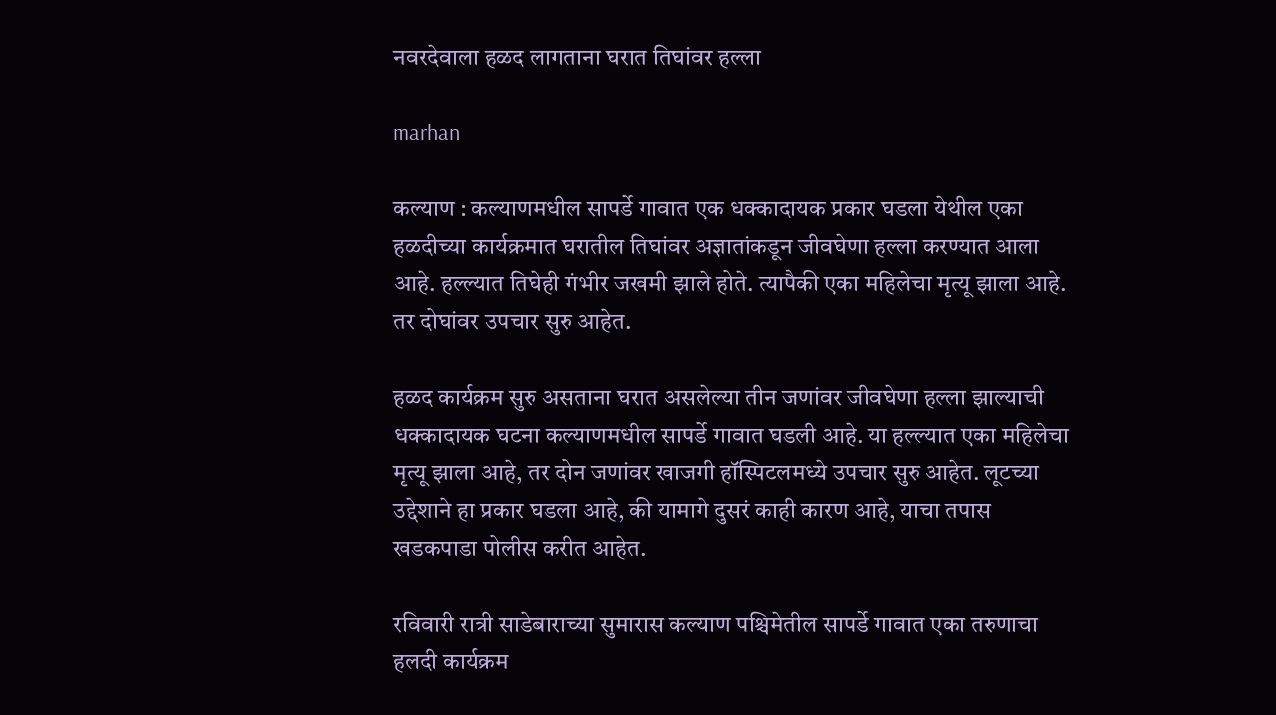नवरदेवाला हळद लागताना घरात तिघांवर हल्ला

marhan

कल्याण : कल्याणमधील सापर्डे गावात एक धक्कादायक प्रकार घडला येथील एका हळदीच्या कार्यक्रमात घरातील तिघांवर अज्ञातांकडून जीवघेणा हल्ला करण्यात आला आहे. हल्ल्यात तिघेही गंभीर जखमी झाले होते. त्यापैकी एका महिलेचा मृत्यू झाला आहे. तर दोघांवर उपचार सुरु आहेत.

हळद कार्यक्रम सुरु असताना घरात असलेल्या तीन जणांवर जीवघेणा हल्ला झाल्याची धक्कादायक घटना कल्याणमधील सापर्डे गावात घडली आहे. या हल्ल्यात एका महिलेचा मृत्यू झाला आहे, तर दोन जणांवर खाजगी हॉस्पिटलमध्ये उपचार सुरु आहेत. लूटच्या उद्देशाने हा प्रकार घडला आहे, की यामागे दुसरं काही कारण आहे, याचा तपास खडकपाडा पोलीस करीत आहेत.

रविवारी रात्री साडेबाराच्या सुमारास कल्याण पश्चिमेतील सापर्डे गावात एका तरुणाचा हलदी कार्यक्रम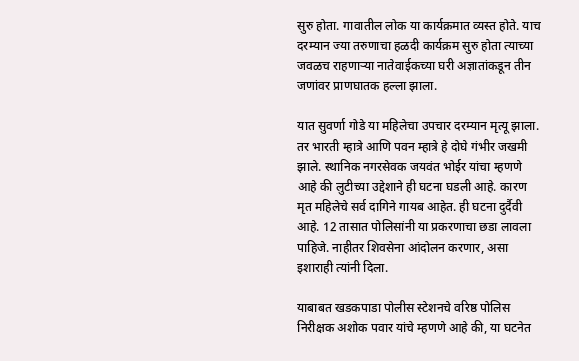सुरु होता. गावातील लोक या कार्यक्रमात व्यस्त होते. याच दरम्यान ज्या तरुणाचा हळदी कार्यक्रम सुरु होता त्याच्या जवळच राहणाऱ्या नातेवाईकच्या घरी अज्ञातांकडून तीन जणांवर प्राणघातक हल्ला झाला.

यात सुवर्णा गोडे या महिलेचा उपचार दरम्यान मृत्यू झाला. तर भारती म्हात्रे आणि पवन म्हात्रे हे दोघे गंभीर जखमी झाले. स्थानिक नगरसेवक जयवंत भोईर यांचा म्हणणे आहे की लुटीच्या उद्देशाने ही घटना घडली आहे. कारण मृत महिलेचे सर्व दागिने गायब आहेत. ही घटना दुर्दैवी आहे. 12 तासात पोलिसांनी या प्रकरणाचा छडा लावला पाहिजे. नाहीतर शिवसेना आंदोलन करणार, असा इशाराही त्यांनी दिला.

याबाबत खडकपाडा पोलीस स्टेशनचे वरिष्ठ पोलिस निरीक्षक अशोक पवार यांचे म्हणणे आहे की, या घटनेत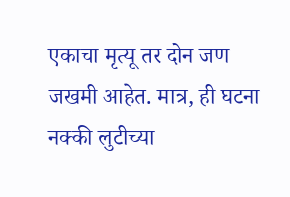एकाचा मृत्यू तर दोन जण जखमी आहेत. मात्र, ही घटना नक्की लुटीच्या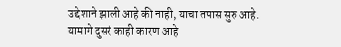उद्देशाने झाली आहे की नाही, याचा तपास सुरु आहे. यामागे दुसरं काही कारण आहे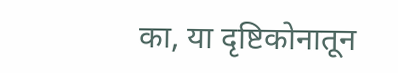का, या दृष्टिकोनातून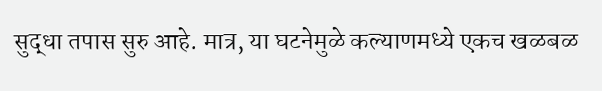सुद्धा तपास सुरु आहे. मात्र, या घटनेमुळे कल्याणमध्ये एकच खळबळ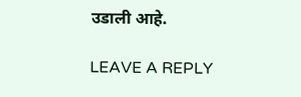उडाली आहे.

LEAVE A REPLY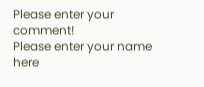Please enter your comment!
Please enter your name here